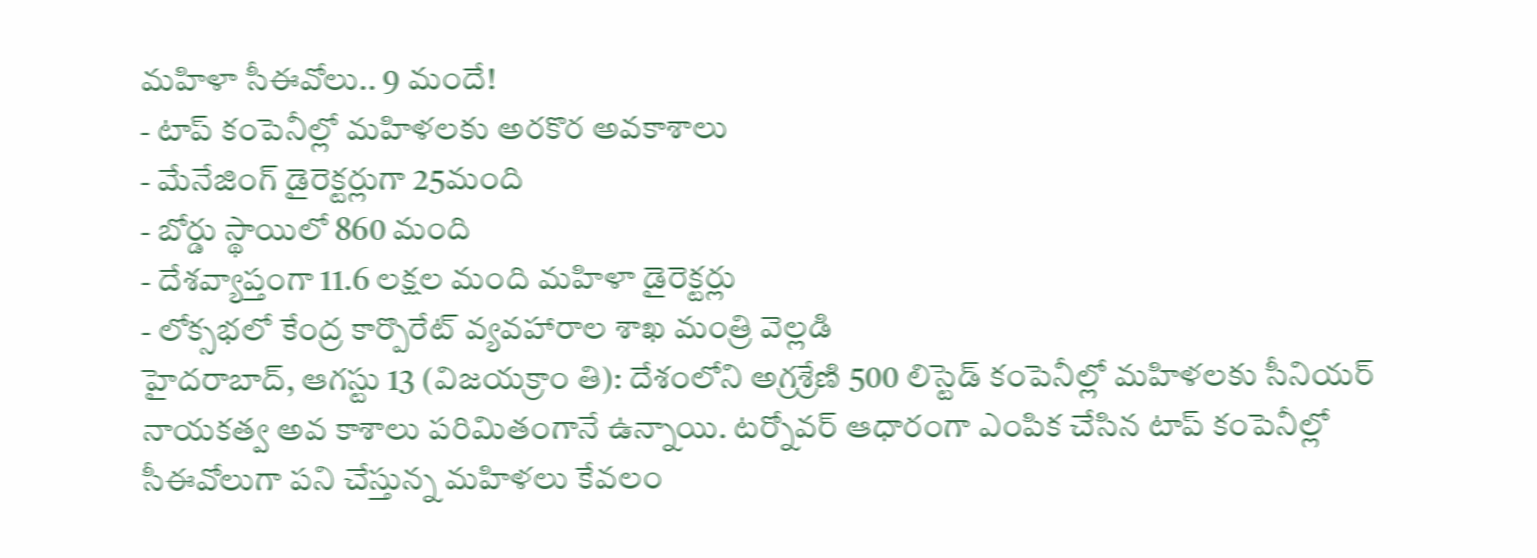మహిళా సీఈవోలు.. 9 మందే!
- టాప్ కంపెనీల్లో మహిళలకు అరకొర అవకాశాలు
- మేనేజింగ్ డైరెక్టర్లుగా 25మంది
- బోర్డు స్థాయిలో 860 మంది
- దేశవ్యాప్తంగా 11.6 లక్షల మంది మహిళా డైరెక్టర్లు
- లోక్సభలో కేంద్ర కార్పొరేట్ వ్యవహారాల శాఖ మంత్రి వెల్లడి
హైదరాబాద్, ఆగస్టు 13 (విజయక్రాం తి): దేశంలోని అగ్రశ్రేణి 500 లిస్టెడ్ కంపెనీల్లో మహిళలకు సీనియర్ నాయకత్వ అవ కాశాలు పరిమితంగానే ఉన్నాయి. టర్నోవర్ ఆధారంగా ఎంపిక చేసిన టాప్ కంపెనీల్లో సీఈవోలుగా పని చేస్తున్న మహిళలు కేవలం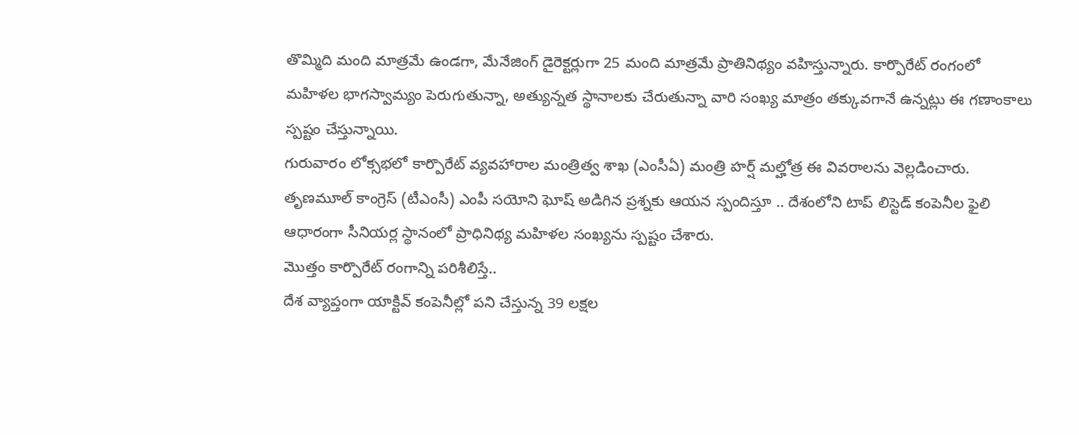తొమ్మిది మంది మాత్రమే ఉండగా, మేనేజింగ్ డైరెక్టర్లుగా 25 మంది మాత్రమే ప్రాతినిథ్యం వహిస్తున్నారు. కార్పొరేట్ రంగంలో మహిళల భాగస్వామ్యం పెరుగుతున్నా, అత్యున్నత స్థానాలకు చేరుతున్నా వారి సంఖ్య మాత్రం తక్కువగానే ఉన్నట్లు ఈ గణాంకాలు స్పష్టం చేస్తున్నాయి.
గురువారం లోక్సభలో కార్పొరేట్ వ్యవహారాల మంత్రిత్వ శాఖ (ఎంసీఏ) మంత్రి హర్ష్ మల్హోత్ర ఈ వివరాలను వెల్లడించారు. తృణమూల్ కాంగ్రెస్ (టీఎంసీ) ఎంపీ సయోని ఘోష్ అడిగిన ప్రశ్నకు ఆయన స్పందిస్తూ .. దేశంలోని టాప్ లిస్టెడ్ కంపెనీల ఫైలి ఆధారంగా సీనియర్ల స్థానంలో ప్రాధినిథ్య మహిళల సంఖ్యను స్పష్టం చేశారు.
మొత్తం కార్పొరేట్ రంగాన్ని పరిశీలిస్తే..
దేశ వ్యాప్తంగా యాక్టివ్ కంపెనీల్లో పని చేస్తున్న 39 లక్షల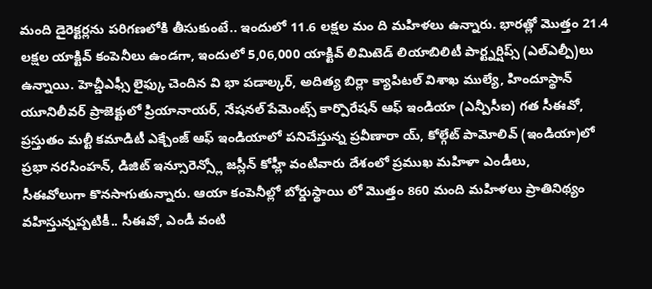మంది డైరెక్టర్లను పరిగణలోకి తీసుకుంటే.. ఇందులో 11.6 లక్షల మం ది మహిళలు ఉన్నారు. భారత్లో మొత్తం 21.4 లక్షల యాక్టివ్ కంపెనీలు ఉండగా, ఇందులో 5,06,000 యాక్టివ్ లిమిటెడ్ లియాబిలిటీ పార్ట్నర్షిప్స్ (ఎల్ఎల్పీ)లు ఉన్నాయి. హెచ్డీఎఫ్సీ లైఫ్కు చెందిన వి భా పడాల్కర్, అదిత్య బిర్లా క్యాపిటల్ విశాఖ ముల్యే, హిందూస్థాన్ యూనిలీవర్ ప్రాజెక్టులో ప్రియానాయర్, నేషనల్ పేమెంట్స్ కార్పొరేషన్ ఆఫ్ ఇండియా (ఎన్పీసీఐ) గత సీఈవో, ప్రస్తుతం మల్టీ కమాడిటీ ఎక్చేంజ్ ఆఫ్ ఇండియాలో పనిచేస్తున్న ప్రవీణారా య్, కోల్గేట్ పామోలివ్ (ఇండియా)లో ప్రభా నరసింహన్, డిజిట్ ఇన్సూరెన్స్లో జస్లీన్ కోహ్లీ వంటివారు దేశంలో ప్రముఖ మహిళా ఎండీలు,
సీఈవోలుగా కొనసాగుతున్నారు. ఆయా కంపెనీల్లో బోర్డుస్థాయి లో మొత్తం 860 మంది మహిళలు ప్రాతినిథ్యం వహిస్తున్నప్పటికీ.. సీఈవో, ఎండీ వంటి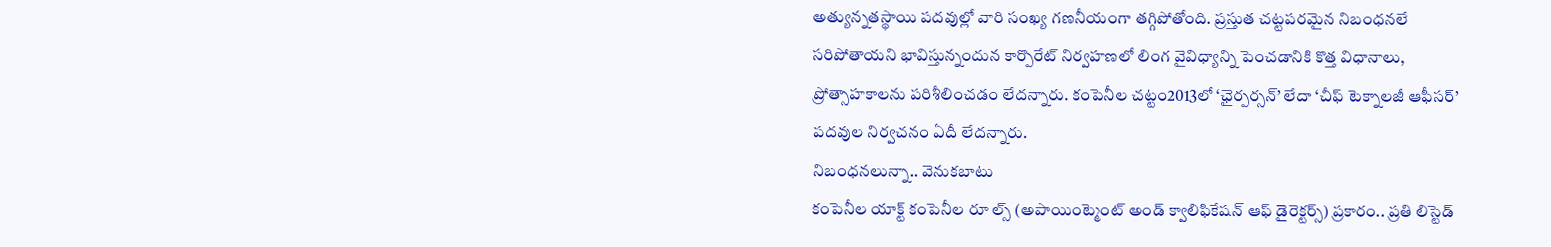అత్యున్నతస్థాయి పదవుల్లో వారి సంఖ్య గణనీయంగా తగ్గిపోతోంది. ప్రస్తుత చట్టపరమైన నిబంధనలే సరిపోతాయని భావిస్తున్నందున కార్పొరేట్ నిర్వహణలో లింగ వైవిధ్యాన్ని పెంచడానికి కొత్త విధానాలు, ప్రోత్సాహకాలను పరిశీలించడం లేదన్నారు. కంపెనీల చట్టం2013లో ‘ఛైర్పర్సన్’ లేదా ‘చీఫ్ టెక్నాలజీ ఆఫీసర్’ పదవుల నిర్వచనం ఏదీ లేదన్నారు.
నిబంధనలున్నా.. వెనుకబాటు
కంపెనీల యాక్ట్ కంపెనీల రూ ల్స్ (అపాయింట్మెంట్ అండ్ క్వాలిఫికేషన్ ఆఫ్ డైరెక్టర్స్) ప్రకారం.. ప్రతి లిస్టెడ్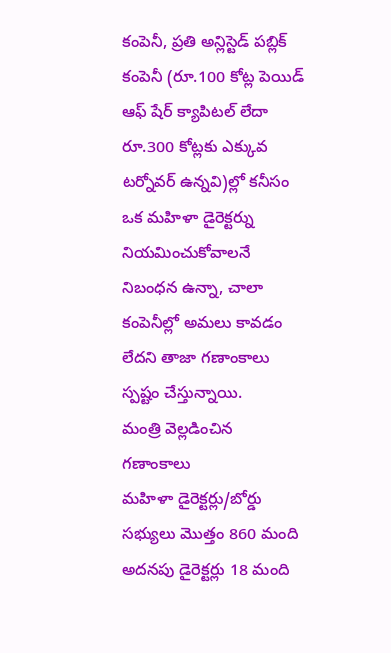కంపెనీ, ప్రతి అన్లిస్టెడ్ పబ్లిక్ కంపెనీ (రూ.100 కోట్ల పెయిడ్ ఆఫ్ షేర్ క్యాపిటల్ లేదా రూ.300 కోట్లకు ఎక్కువ టర్నోవర్ ఉన్నవి)ల్లో కనీసం ఒక మహిళా డైరెక్టర్ను నియమించుకోవాలనే నిబంధన ఉన్నా, చాలా కంపెనీల్లో అమలు కావడం లేదని తాజా గణాంకాలు స్పష్టం చేస్తున్నాయి.
మంత్రి వెల్లడించిన గణాంకాలు
మహిళా డైరెక్టర్లు/బోర్డు సభ్యులు మొత్తం 860 మంది
అదనపు డైరెక్టర్లు 18 మంది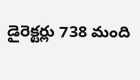డైరెక్టర్లు 738 మంది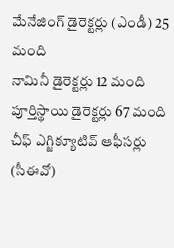మేనేజింగ్ డైరెక్టర్లు (ఎండీ) 25 మంది
నామినీ డైరెక్టర్లు 12 మంది
పూర్తిస్థాయి డైరెక్టర్లు 67 మంది
చీఫ్ ఎగ్జిక్యూటివ్ ఆఫీసర్లు (సీఈవో)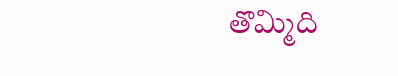తొమ్మిది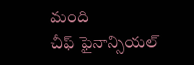మంది
చీఫ్ ఫైనాన్సియల్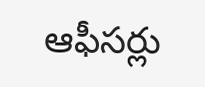ఆఫీసర్లు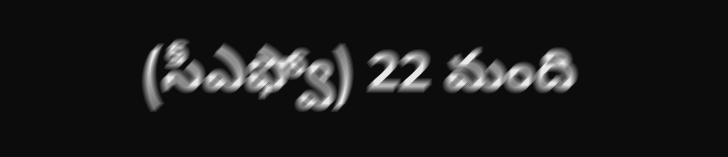(సీఎఫ్వో) 22 మంది